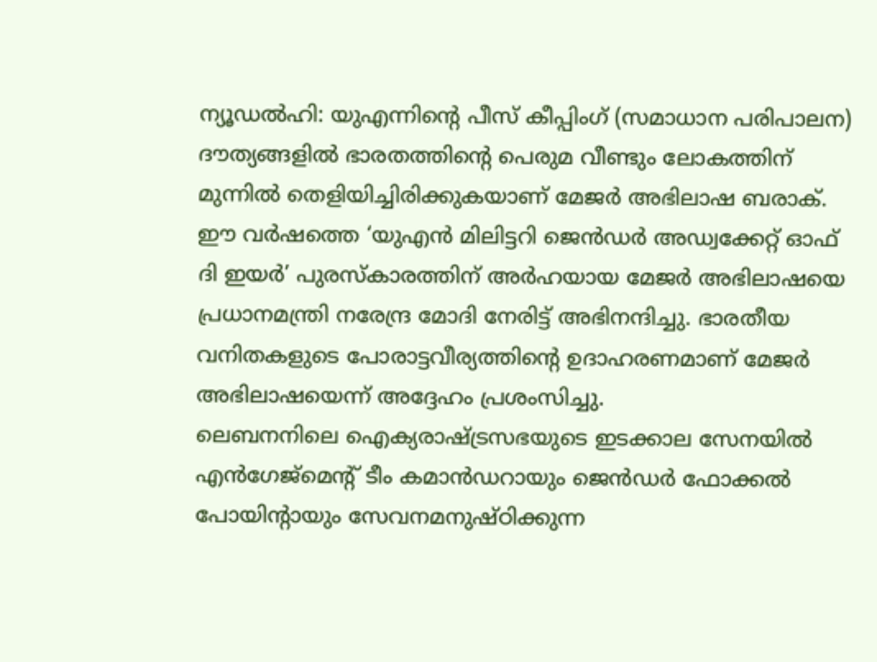ന്യൂഡൽഹി: യുഎന്നിന്റെ പീസ് കീപ്പിംഗ് (സമാധാന പരിപാലന) ദൗത്യങ്ങളിൽ ഭാരതത്തിന്റെ പെരുമ വീണ്ടും ലോകത്തിന് മുന്നിൽ തെളിയിച്ചിരിക്കുകയാണ് മേജർ അഭിലാഷ ബരാക്. ഈ വർഷത്തെ ‘യുഎൻ മിലിട്ടറി ജെൻഡർ അഡ്വക്കേറ്റ് ഓഫ് ദി ഇയർ’ പുരസ്കാരത്തിന് അർഹയായ മേജർ അഭിലാഷയെ പ്രധാനമന്ത്രി നരേന്ദ്ര മോദി നേരിട്ട് അഭിനന്ദിച്ചു. ഭാരതീയ വനിതകളുടെ പോരാട്ടവീര്യത്തിന്റെ ഉദാഹരണമാണ് മേജർ അഭിലാഷയെന്ന് അദ്ദേഹം പ്രശംസിച്ചു.
ലെബനനിലെ ഐക്യരാഷ്ട്രസഭയുടെ ഇടക്കാല സേനയിൽ എൻഗേജ്മെന്റ് ടീം കമാൻഡറായും ജെൻഡർ ഫോക്കൽ പോയിന്റായും സേവനമനുഷ്ഠിക്കുന്ന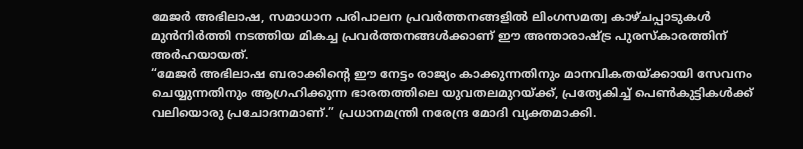മേജർ അഭിലാഷ, സമാധാന പരിപാലന പ്രവർത്തനങ്ങളിൽ ലിംഗസമത്വ കാഴ്ചപ്പാടുകൾ മുൻനിർത്തി നടത്തിയ മികച്ച പ്രവർത്തനങ്ങൾക്കാണ് ഈ അന്താരാഷ്ട്ര പുരസ്കാരത്തിന് അർഹയായത്.
“മേജർ അഭിലാഷ ബരാക്കിന്റെ ഈ നേട്ടം രാജ്യം കാക്കുന്നതിനും മാനവികതയ്ക്കായി സേവനം ചെയ്യുന്നതിനും ആഗ്രഹിക്കുന്ന ഭാരതത്തിലെ യുവതലമുറയ്ക്ക്, പ്രത്യേകിച്ച് പെൺകുട്ടികൾക്ക് വലിയൊരു പ്രചോദനമാണ്.” പ്രധാനമന്ത്രി നരേന്ദ്ര മോദി വ്യക്തമാക്കി.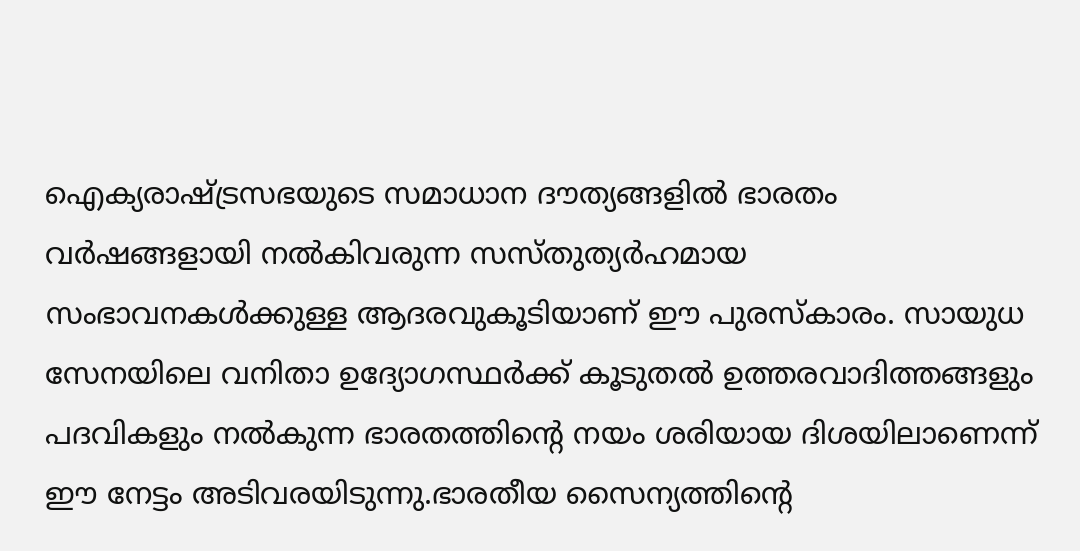ഐക്യരാഷ്ട്രസഭയുടെ സമാധാന ദൗത്യങ്ങളിൽ ഭാരതം വർഷങ്ങളായി നൽകിവരുന്ന സസ്തുത്യർഹമായ സംഭാവനകൾക്കുള്ള ആദരവുകൂടിയാണ് ഈ പുരസ്കാരം. സായുധ സേനയിലെ വനിതാ ഉദ്യോഗസ്ഥർക്ക് കൂടുതൽ ഉത്തരവാദിത്തങ്ങളും പദവികളും നൽകുന്ന ഭാരതത്തിന്റെ നയം ശരിയായ ദിശയിലാണെന്ന് ഈ നേട്ടം അടിവരയിടുന്നു.ഭാരതീയ സൈന്യത്തിന്റെ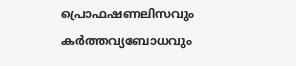പ്രൊഫഷണലിസവും കർത്തവ്യബോധവും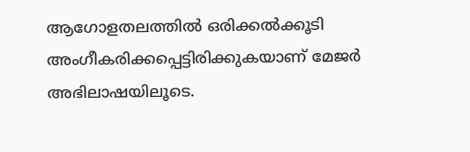ആഗോളതലത്തിൽ ഒരിക്കൽക്കൂടി അംഗീകരിക്കപ്പെട്ടിരിക്കുകയാണ് മേജർ അഭിലാഷയിലൂടെ.